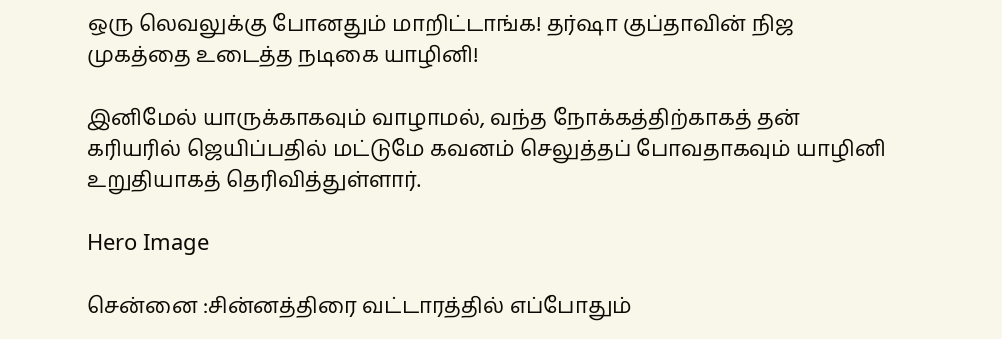ஒரு லெவலுக்கு போனதும் மாறிட்டாங்க! தர்ஷா குப்தாவின் நிஜ முகத்தை உடைத்த நடிகை யாழினி!

இனிமேல் யாருக்காகவும் வாழாமல், வந்த நோக்கத்திற்காகத் தன் கரியரில் ஜெயிப்பதில் மட்டுமே கவனம் செலுத்தப் போவதாகவும் யாழினி உறுதியாகத் தெரிவித்துள்ளார்.

Hero Image

சென்னை :சின்னத்திரை வட்டாரத்தில் எப்போதும்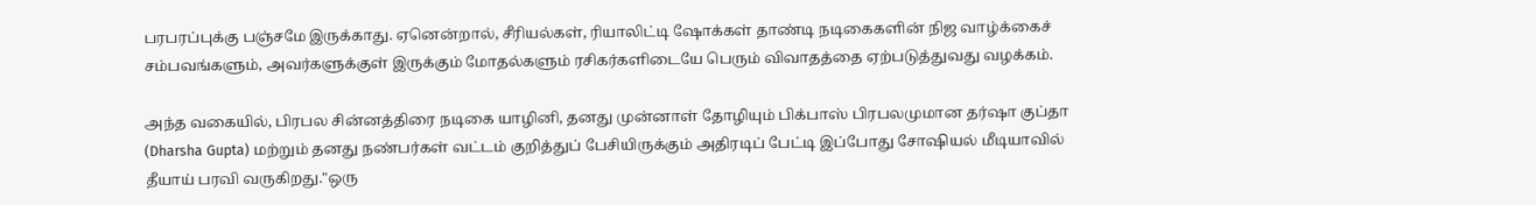பரபரப்புக்கு பஞ்சமே இருக்காது. ஏனென்றால், சீரியல்கள், ரியாலிட்டி ஷோக்கள் தாண்டி நடிகைகளின் நிஜ வாழ்க்கைச் சம்பவங்களும், அவர்களுக்குள் இருக்கும் மோதல்களும் ரசிகர்களிடையே பெரும் விவாதத்தை ஏற்படுத்துவது வழக்கம்.

அந்த வகையில், பிரபல சின்னத்திரை நடிகை யாழினி, தனது முன்னாள் தோழியும் பிக்பாஸ் பிரபலமுமான தர்ஷா குப்தா (Dharsha Gupta) மற்றும் தனது நண்பர்கள் வட்டம் குறித்துப் பேசியிருக்கும் அதிரடிப் பேட்டி இப்போது சோஷியல் மீடியாவில் தீயாய் பரவி வருகிறது."ஒரு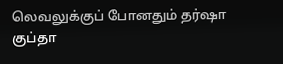லெவலுக்குப் போனதும் தர்ஷா குப்தா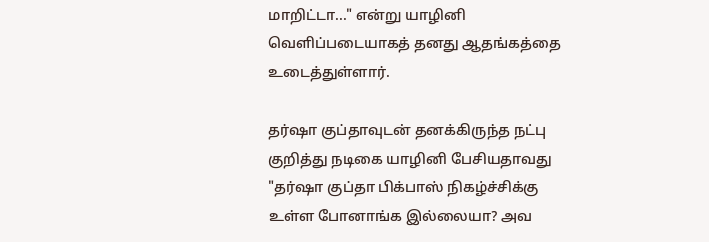மாறிட்டா..." என்று யாழினி வெளிப்படையாகத் தனது ஆதங்கத்தை உடைத்துள்ளார்.

தர்ஷா குப்தாவுடன் தனக்கிருந்த நட்பு குறித்து நடிகை யாழினி பேசியதாவது "தர்ஷா குப்தா பிக்பாஸ் நிகழ்ச்சிக்கு உள்ள போனாங்க இல்லையா? அவ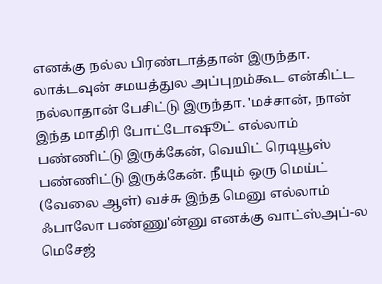எனக்கு நல்ல பிரண்டாத்தான் இருந்தா. லாக்டவுன் சமயத்துல அப்புறம்கூட என்கிட்ட நல்லாதான் பேசிட்டு இருந்தா. 'மச்சான், நான் இந்த மாதிரி போட்டோஷூட் எல்லாம் பண்ணிட்டு இருக்கேன், வெயிட் ரெடியூஸ் பண்ணிட்டு இருக்கேன். நீயும் ஒரு மெய்ட் (வேலை ஆள்) வச்சு இந்த மெனு எல்லாம் ஃபாலோ பண்ணு'ன்னு எனக்கு வாட்ஸ்அப்-ல மெசேஜ்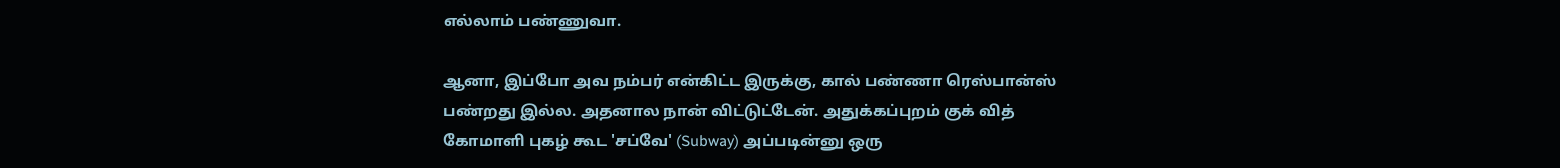எல்லாம் பண்ணுவா.

ஆனா, இப்போ அவ நம்பர் என்கிட்ட இருக்கு, கால் பண்ணா ரெஸ்பான்ஸ் பண்றது இல்ல. அதனால நான் விட்டுட்டேன். அதுக்கப்புறம் குக் வித் கோமாளி புகழ் கூட 'சப்வே' (Subway) அப்படின்னு ஒரு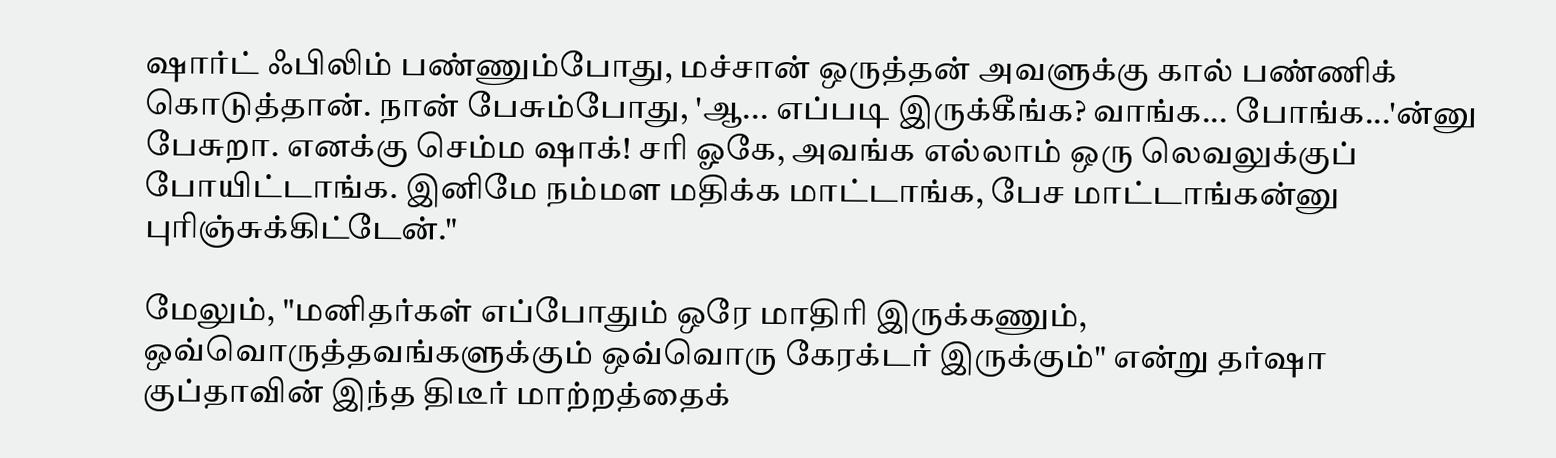ஷார்ட் ஃபிலிம் பண்ணும்போது, மச்சான் ஒருத்தன் அவளுக்கு கால் பண்ணிக் கொடுத்தான். நான் பேசும்போது, 'ஆ... எப்படி இருக்கீங்க? வாங்க... போங்க...'ன்னு பேசுறா. எனக்கு செம்ம ஷாக்! சரி ஓகே, அவங்க எல்லாம் ஒரு லெவலுக்குப் போயிட்டாங்க. இனிமே நம்மள மதிக்க மாட்டாங்க, பேச மாட்டாங்கன்னு புரிஞ்சுக்கிட்டேன்."

மேலும், "மனிதர்கள் எப்போதும் ஒரே மாதிரி இருக்கணும், ஒவ்வொருத்தவங்களுக்கும் ஒவ்வொரு கேரக்டர் இருக்கும்" என்று தர்ஷா குப்தாவின் இந்த திடீர் மாற்றத்தைக்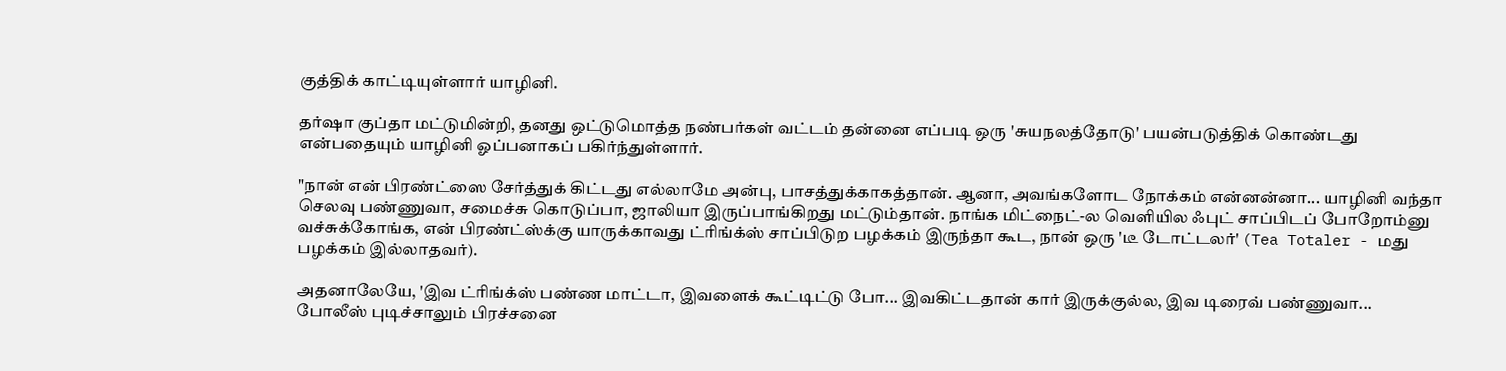குத்திக் காட்டியுள்ளார் யாழினி.

தர்ஷா குப்தா மட்டுமின்றி, தனது ஒட்டுமொத்த நண்பர்கள் வட்டம் தன்னை எப்படி ஒரு 'சுயநலத்தோடு' பயன்படுத்திக் கொண்டது என்பதையும் யாழினி ஓப்பனாகப் பகிர்ந்துள்ளார்.

"நான் என் பிரண்ட்ஸை சேர்த்துக் கிட்டது எல்லாமே அன்பு, பாசத்துக்காகத்தான். ஆனா, அவங்களோட நோக்கம் என்னன்னா... யாழினி வந்தா செலவு பண்ணுவா, சமைச்சு கொடுப்பா, ஜாலியா இருப்பாங்கிறது மட்டும்தான். நாங்க மிட்நைட்-ல வெளியில ஃபுட் சாப்பிடப் போறோம்னு வச்சுக்கோங்க, என் பிரண்ட்ஸ்க்கு யாருக்காவது ட்ரிங்க்ஸ் சாப்பிடுற பழக்கம் இருந்தா கூட, நான் ஒரு 'டீ டோட்டலர்' (Tea Totaler - மது பழக்கம் இல்லாதவர்).

அதனாலேயே, 'இவ ட்ரிங்க்ஸ் பண்ண மாட்டா, இவளைக் கூட்டிட்டு போ... இவகிட்டதான் கார் இருக்குல்ல, இவ டிரைவ் பண்ணுவா... போலீஸ் புடிச்சாலும் பிரச்சனை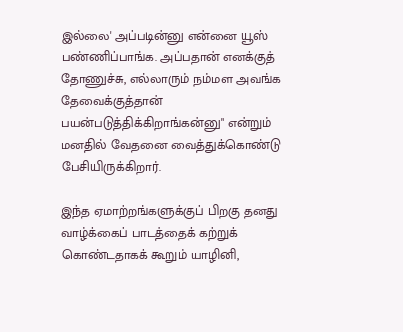இல்லை' அப்படின்னு என்னை யூஸ் பண்ணிப்பாங்க. அப்பதான் எனக்குத் தோணுச்சு, எல்லாரும் நம்மள அவங்க தேவைக்குத்தான் பயன்படுத்திக்கிறாங்கன்னு" என்றும் மனதில் வேதனை வைத்துக்கொண்டு பேசியிருக்கிறார்.

இந்த ஏமாற்றங்களுக்குப் பிறகு தனது வாழ்க்கைப் பாடத்தைக் கற்றுக் கொண்டதாகக் கூறும் யாழினி,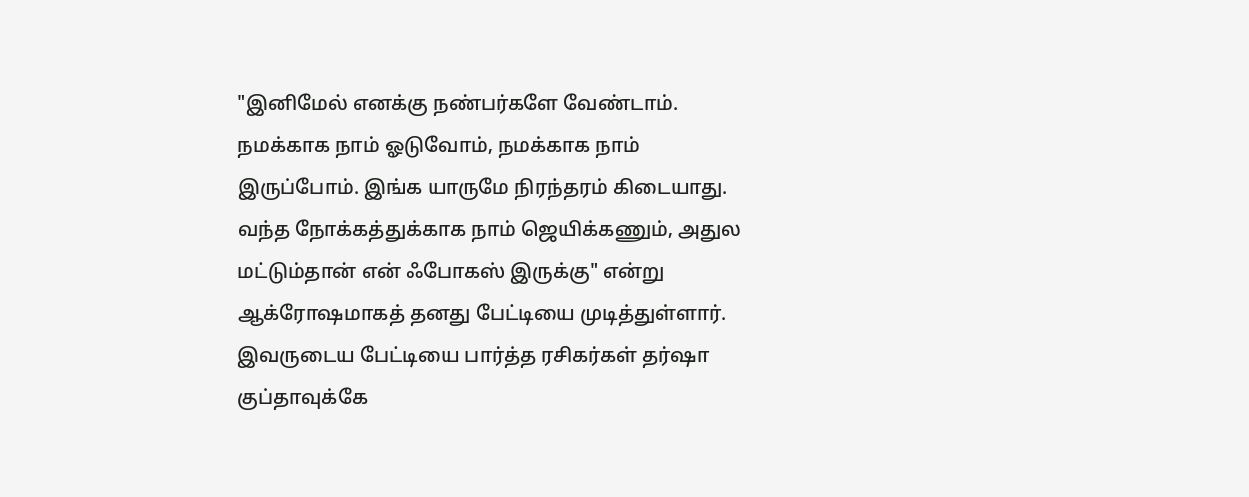"இனிமேல் எனக்கு நண்பர்களே வேண்டாம். நமக்காக நாம் ஓடுவோம், நமக்காக நாம் இருப்போம். இங்க யாருமே நிரந்தரம் கிடையாது. வந்த நோக்கத்துக்காக நாம் ஜெயிக்கணும், அதுல மட்டும்தான் என் ஃபோகஸ் இருக்கு" என்று ஆக்ரோஷமாகத் தனது பேட்டியை முடித்துள்ளார். இவருடைய பேட்டியை பார்த்த ரசிகர்கள் தர்ஷா குப்தாவுக்கே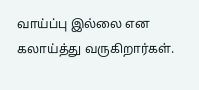வாய்ப்பு இல்லை என கலாய்த்து வருகிறார்கள்.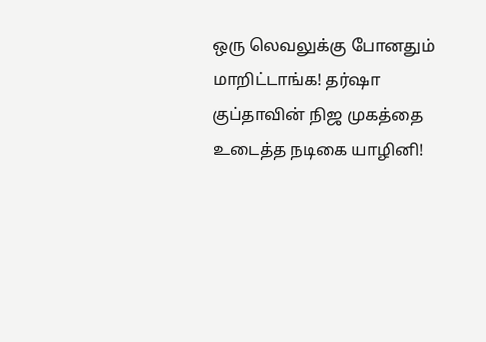ஒரு லெவலுக்கு போனதும் மாறிட்டாங்க! தர்ஷா குப்தாவின் நிஜ முகத்தை உடைத்த நடிகை யாழினி!